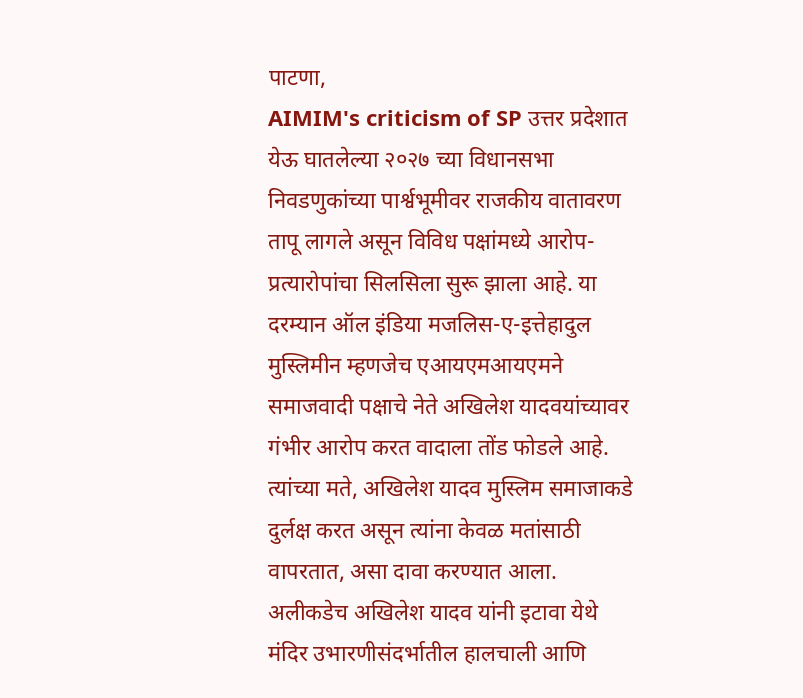पाटणा,
AIMIM's criticism of SP उत्तर प्रदेशात येऊ घातलेल्या २०२७ च्या विधानसभा निवडणुकांच्या पार्श्वभूमीवर राजकीय वातावरण तापू लागले असून विविध पक्षांमध्ये आरोप-प्रत्यारोपांचा सिलसिला सुरू झाला आहे. या दरम्यान ऑल इंडिया मजलिस-ए-इत्तेहादुल मुस्लिमीन म्हणजेच एआयएमआयएमने समाजवादी पक्षाचे नेते अखिलेश यादवयांच्यावर गंभीर आरोप करत वादाला तोंड फोडले आहे. त्यांच्या मते, अखिलेश यादव मुस्लिम समाजाकडे दुर्लक्ष करत असून त्यांना केवळ मतांसाठी वापरतात, असा दावा करण्यात आला.
अलीकडेच अखिलेश यादव यांनी इटावा येथे मंदिर उभारणीसंदर्भातील हालचाली आणि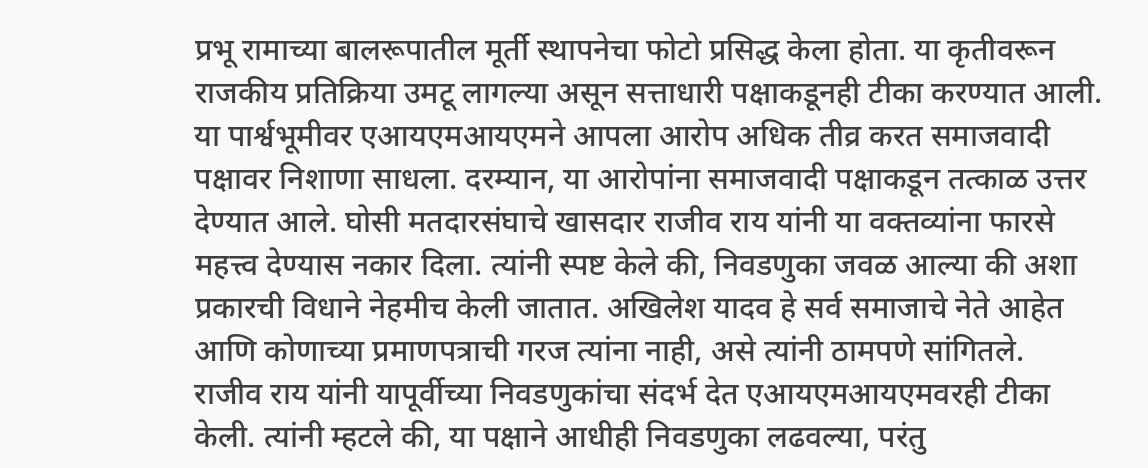प्रभू रामाच्या बालरूपातील मूर्ती स्थापनेचा फोटो प्रसिद्ध केला होता. या कृतीवरून राजकीय प्रतिक्रिया उमटू लागल्या असून सत्ताधारी पक्षाकडूनही टीका करण्यात आली. या पार्श्वभूमीवर एआयएमआयएमने आपला आरोप अधिक तीव्र करत समाजवादी पक्षावर निशाणा साधला. दरम्यान, या आरोपांना समाजवादी पक्षाकडून तत्काळ उत्तर देण्यात आले. घोसी मतदारसंघाचे खासदार राजीव राय यांनी या वक्तव्यांना फारसे महत्त्व देण्यास नकार दिला. त्यांनी स्पष्ट केले की, निवडणुका जवळ आल्या की अशा प्रकारची विधाने नेहमीच केली जातात. अखिलेश यादव हे सर्व समाजाचे नेते आहेत आणि कोणाच्या प्रमाणपत्राची गरज त्यांना नाही, असे त्यांनी ठामपणे सांगितले.
राजीव राय यांनी यापूर्वीच्या निवडणुकांचा संदर्भ देत एआयएमआयएमवरही टीका केली. त्यांनी म्हटले की, या पक्षाने आधीही निवडणुका लढवल्या, परंतु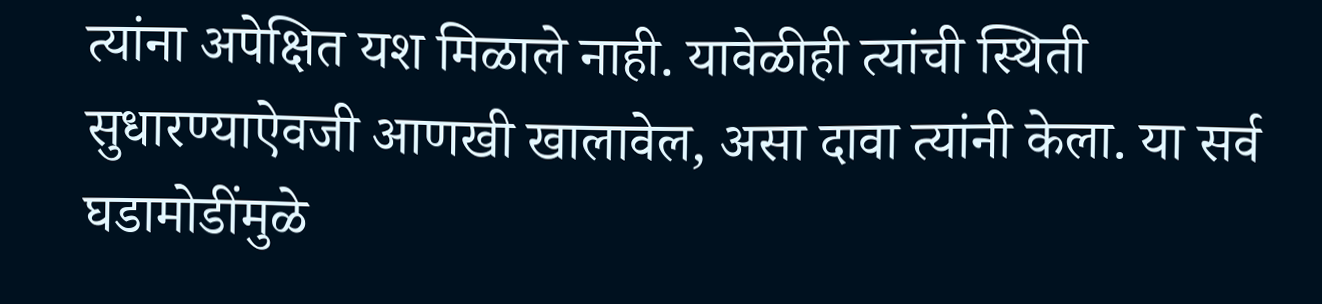त्यांना अपेक्षित यश मिळाले नाही. यावेळीही त्यांची स्थिती सुधारण्याऐवजी आणखी खालावेल, असा दावा त्यांनी केला. या सर्व घडामोडींमुळे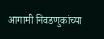आगामी निवडणुकांच्या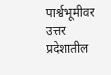पार्श्वभूमीवर उत्तर प्रदेशातील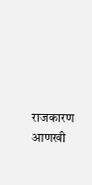राजकारण आणखी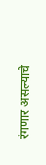रंगणार असल्याचे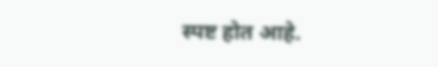स्पष्ट होत आहे.